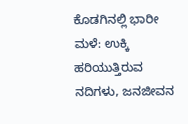ಕೊಡಗಿನಲ್ಲಿ ಭಾರೀ ಮಳೆ: ಉಕ್ಕಿ ಹರಿಯುತ್ತಿರುವ ನದಿಗಳು, ಜನಜೀವನ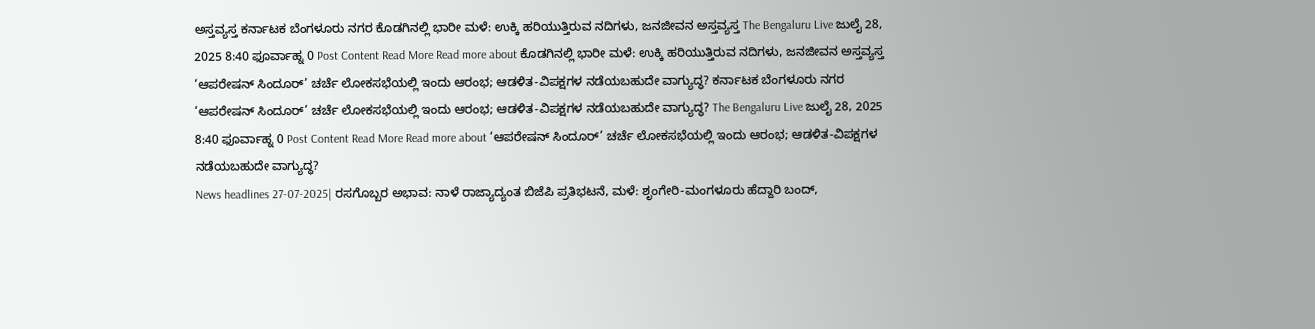ಅಸ್ತವ್ಯಸ್ತ ಕರ್ನಾಟಕ ಬೆಂಗಳೂರು ನಗರ ಕೊಡಗಿನಲ್ಲಿ ಭಾರೀ ಮಳೆ: ಉಕ್ಕಿ ಹರಿಯುತ್ತಿರುವ ನದಿಗಳು, ಜನಜೀವನ ಅಸ್ತವ್ಯಸ್ತ The Bengaluru Live ಜುಲೈ 28, 2025 8:40 ಫೂರ್ವಾಹ್ನ 0 Post Content Read More Read more about ಕೊಡಗಿನಲ್ಲಿ ಭಾರೀ ಮಳೆ: ಉಕ್ಕಿ ಹರಿಯುತ್ತಿರುವ ನದಿಗಳು, ಜನಜೀವನ ಅಸ್ತವ್ಯಸ್ತ
‘ಆಪರೇಷನ್ ಸಿಂದೂರ್’ ಚರ್ಚೆ ಲೋಕಸಭೆಯಲ್ಲಿ ಇಂದು ಆರಂಭ; ಆಡಳಿತ-ವಿಪಕ್ಷಗಳ ನಡೆಯಬಹುದೇ ವಾಗ್ಯುದ್ಧ? ಕರ್ನಾಟಕ ಬೆಂಗಳೂರು ನಗರ ‘ಆಪರೇಷನ್ ಸಿಂದೂರ್’ ಚರ್ಚೆ ಲೋಕಸಭೆಯಲ್ಲಿ ಇಂದು ಆರಂಭ; ಆಡಳಿತ-ವಿಪಕ್ಷಗಳ ನಡೆಯಬಹುದೇ ವಾಗ್ಯುದ್ಧ? The Bengaluru Live ಜುಲೈ 28, 2025 8:40 ಫೂರ್ವಾಹ್ನ 0 Post Content Read More Read more about ‘ಆಪರೇಷನ್ ಸಿಂದೂರ್’ ಚರ್ಚೆ ಲೋಕಸಭೆಯಲ್ಲಿ ಇಂದು ಆರಂಭ; ಆಡಳಿತ-ವಿಪಕ್ಷಗಳ ನಡೆಯಬಹುದೇ ವಾಗ್ಯುದ್ಧ?
News headlines 27-07-2025| ರಸಗೊಬ್ಬರ ಅಭಾವ: ನಾಳೆ ರಾಜ್ಯಾದ್ಯಂತ ಬಿಜೆಪಿ ಪ್ರತಿಭಟನೆ, ಮಳೆ: ಶೃಂಗೇರಿ-ಮಂಗಳೂರು ಹೆದ್ದಾರಿ ಬಂದ್,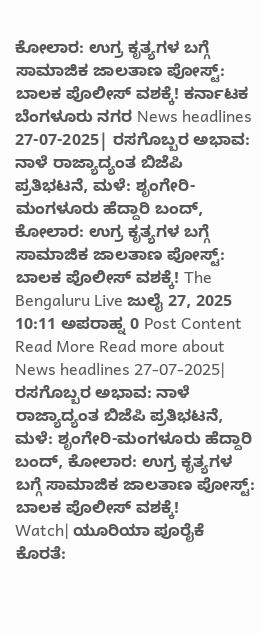ಕೋಲಾರ: ಉಗ್ರ ಕೃತ್ಯಗಳ ಬಗ್ಗೆ ಸಾಮಾಜಿಕ ಜಾಲತಾಣ ಪೋಸ್ಟ್: ಬಾಲಕ ಪೊಲೀಸ್ ವಶಕ್ಕೆ! ಕರ್ನಾಟಕ ಬೆಂಗಳೂರು ನಗರ News headlines 27-07-2025| ರಸಗೊಬ್ಬರ ಅಭಾವ: ನಾಳೆ ರಾಜ್ಯಾದ್ಯಂತ ಬಿಜೆಪಿ ಪ್ರತಿಭಟನೆ, ಮಳೆ: ಶೃಂಗೇರಿ-ಮಂಗಳೂರು ಹೆದ್ದಾರಿ ಬಂದ್, ಕೋಲಾರ: ಉಗ್ರ ಕೃತ್ಯಗಳ ಬಗ್ಗೆ ಸಾಮಾಜಿಕ ಜಾಲತಾಣ ಪೋಸ್ಟ್: ಬಾಲಕ ಪೊಲೀಸ್ ವಶಕ್ಕೆ! The Bengaluru Live ಜುಲೈ 27, 2025 10:11 ಅಪರಾಹ್ನ 0 Post Content Read More Read more about News headlines 27-07-2025| ರಸಗೊಬ್ಬರ ಅಭಾವ: ನಾಳೆ ರಾಜ್ಯಾದ್ಯಂತ ಬಿಜೆಪಿ ಪ್ರತಿಭಟನೆ, ಮಳೆ: ಶೃಂಗೇರಿ-ಮಂಗಳೂರು ಹೆದ್ದಾರಿ ಬಂದ್, ಕೋಲಾರ: ಉಗ್ರ ಕೃತ್ಯಗಳ ಬಗ್ಗೆ ಸಾಮಾಜಿಕ ಜಾಲತಾಣ ಪೋಸ್ಟ್: ಬಾಲಕ ಪೊಲೀಸ್ ವಶಕ್ಕೆ!
Watch| ಯೂರಿಯಾ ಪೂರೈಕೆ ಕೊರತೆ: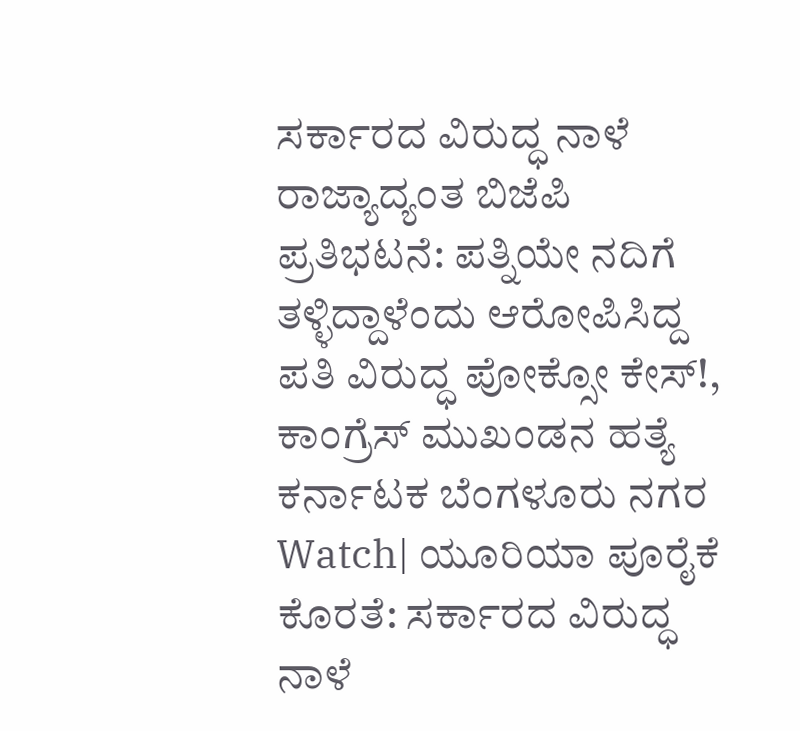ಸರ್ಕಾರದ ವಿರುದ್ಧ ನಾಳೆ ರಾಜ್ಯಾದ್ಯಂತ ಬಿಜೆಪಿ ಪ್ರತಿಭಟನೆ: ಪತ್ನಿಯೇ ನದಿಗೆ ತಳ್ಳಿದ್ದಾಳೆಂದು ಆರೋಪಿಸಿದ್ದ ಪತಿ ವಿರುದ್ಧ ಪೋಕ್ಸೋ ಕೇಸ್!, ಕಾಂಗ್ರೆಸ್ ಮುಖಂಡನ ಹತ್ಯೆ ಕರ್ನಾಟಕ ಬೆಂಗಳೂರು ನಗರ Watch| ಯೂರಿಯಾ ಪೂರೈಕೆ ಕೊರತೆ: ಸರ್ಕಾರದ ವಿರುದ್ಧ ನಾಳೆ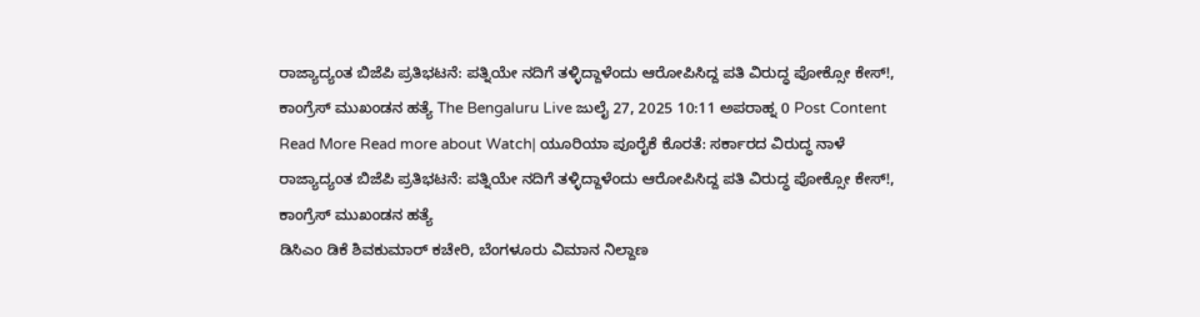ರಾಜ್ಯಾದ್ಯಂತ ಬಿಜೆಪಿ ಪ್ರತಿಭಟನೆ: ಪತ್ನಿಯೇ ನದಿಗೆ ತಳ್ಳಿದ್ದಾಳೆಂದು ಆರೋಪಿಸಿದ್ದ ಪತಿ ವಿರುದ್ಧ ಪೋಕ್ಸೋ ಕೇಸ್!, ಕಾಂಗ್ರೆಸ್ ಮುಖಂಡನ ಹತ್ಯೆ The Bengaluru Live ಜುಲೈ 27, 2025 10:11 ಅಪರಾಹ್ನ 0 Post Content Read More Read more about Watch| ಯೂರಿಯಾ ಪೂರೈಕೆ ಕೊರತೆ: ಸರ್ಕಾರದ ವಿರುದ್ಧ ನಾಳೆ ರಾಜ್ಯಾದ್ಯಂತ ಬಿಜೆಪಿ ಪ್ರತಿಭಟನೆ: ಪತ್ನಿಯೇ ನದಿಗೆ ತಳ್ಳಿದ್ದಾಳೆಂದು ಆರೋಪಿಸಿದ್ದ ಪತಿ ವಿರುದ್ಧ ಪೋಕ್ಸೋ ಕೇಸ್!, ಕಾಂಗ್ರೆಸ್ ಮುಖಂಡನ ಹತ್ಯೆ
ಡಿಸಿಎಂ ಡಿಕೆ ಶಿವಕುಮಾರ್ ಕಚೇರಿ, ಬೆಂಗಳೂರು ವಿಮಾನ ನಿಲ್ದಾಣ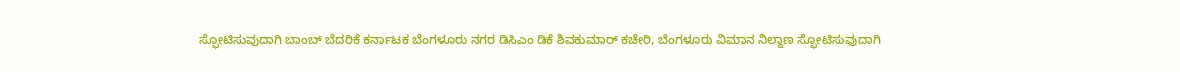ಸ್ಫೋಟಿಸುವುದಾಗಿ ಬಾಂಬ್ ಬೆದರಿಕೆ ಕರ್ನಾಟಕ ಬೆಂಗಳೂರು ನಗರ ಡಿಸಿಎಂ ಡಿಕೆ ಶಿವಕುಮಾರ್ ಕಚೇರಿ, ಬೆಂಗಳೂರು ವಿಮಾನ ನಿಲ್ದಾಣ ಸ್ಫೋಟಿಸುವುದಾಗಿ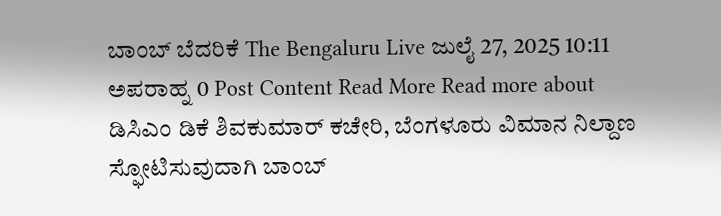ಬಾಂಬ್ ಬೆದರಿಕೆ The Bengaluru Live ಜುಲೈ 27, 2025 10:11 ಅಪರಾಹ್ನ 0 Post Content Read More Read more about ಡಿಸಿಎಂ ಡಿಕೆ ಶಿವಕುಮಾರ್ ಕಚೇರಿ, ಬೆಂಗಳೂರು ವಿಮಾನ ನಿಲ್ದಾಣ ಸ್ಫೋಟಿಸುವುದಾಗಿ ಬಾಂಬ್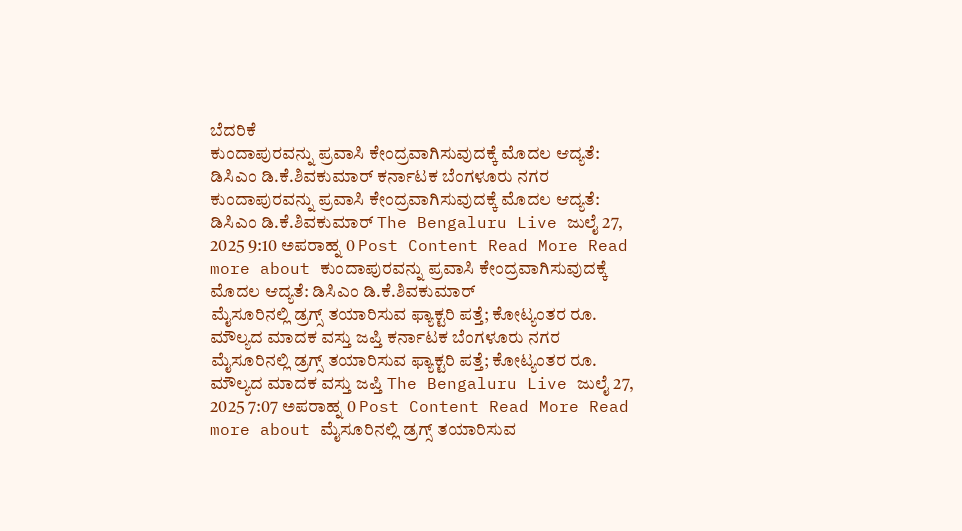ಬೆದರಿಕೆ
ಕುಂದಾಪುರವನ್ನು ಪ್ರವಾಸಿ ಕೇಂದ್ರವಾಗಿಸುವುದಕ್ಕೆ ಮೊದಲ ಆದ್ಯತೆ: ಡಿಸಿಎಂ ಡಿ.ಕೆ.ಶಿವಕುಮಾರ್ ಕರ್ನಾಟಕ ಬೆಂಗಳೂರು ನಗರ ಕುಂದಾಪುರವನ್ನು ಪ್ರವಾಸಿ ಕೇಂದ್ರವಾಗಿಸುವುದಕ್ಕೆ ಮೊದಲ ಆದ್ಯತೆ: ಡಿಸಿಎಂ ಡಿ.ಕೆ.ಶಿವಕುಮಾರ್ The Bengaluru Live ಜುಲೈ 27, 2025 9:10 ಅಪರಾಹ್ನ 0 Post Content Read More Read more about ಕುಂದಾಪುರವನ್ನು ಪ್ರವಾಸಿ ಕೇಂದ್ರವಾಗಿಸುವುದಕ್ಕೆ ಮೊದಲ ಆದ್ಯತೆ: ಡಿಸಿಎಂ ಡಿ.ಕೆ.ಶಿವಕುಮಾರ್
ಮೈಸೂರಿನಲ್ಲಿ ಡ್ರಗ್ಸ್ ತಯಾರಿಸುವ ಫ್ಯಾಕ್ಟರಿ ಪತ್ತೆ; ಕೋಟ್ಯಂತರ ರೂ. ಮೌಲ್ಯದ ಮಾದಕ ವಸ್ತು ಜಪ್ತಿ ಕರ್ನಾಟಕ ಬೆಂಗಳೂರು ನಗರ ಮೈಸೂರಿನಲ್ಲಿ ಡ್ರಗ್ಸ್ ತಯಾರಿಸುವ ಫ್ಯಾಕ್ಟರಿ ಪತ್ತೆ; ಕೋಟ್ಯಂತರ ರೂ. ಮೌಲ್ಯದ ಮಾದಕ ವಸ್ತು ಜಪ್ತಿ The Bengaluru Live ಜುಲೈ 27, 2025 7:07 ಅಪರಾಹ್ನ 0 Post Content Read More Read more about ಮೈಸೂರಿನಲ್ಲಿ ಡ್ರಗ್ಸ್ ತಯಾರಿಸುವ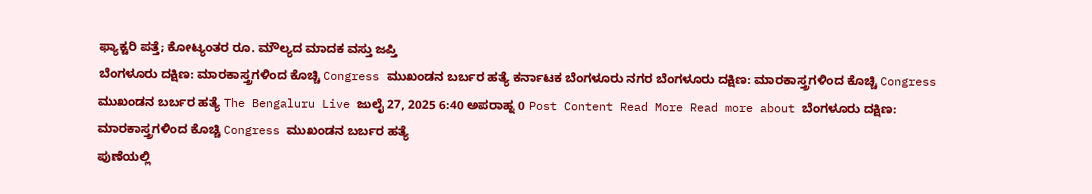ಫ್ಯಾಕ್ಟರಿ ಪತ್ತೆ; ಕೋಟ್ಯಂತರ ರೂ. ಮೌಲ್ಯದ ಮಾದಕ ವಸ್ತು ಜಪ್ತಿ
ಬೆಂಗಳೂರು ದಕ್ಷಿಣ: ಮಾರಕಾಸ್ತ್ರಗಳಿಂದ ಕೊಚ್ಚಿ Congress ಮುಖಂಡನ ಬರ್ಬರ ಹತ್ಯೆ ಕರ್ನಾಟಕ ಬೆಂಗಳೂರು ನಗರ ಬೆಂಗಳೂರು ದಕ್ಷಿಣ: ಮಾರಕಾಸ್ತ್ರಗಳಿಂದ ಕೊಚ್ಚಿ Congress ಮುಖಂಡನ ಬರ್ಬರ ಹತ್ಯೆ The Bengaluru Live ಜುಲೈ 27, 2025 6:40 ಅಪರಾಹ್ನ 0 Post Content Read More Read more about ಬೆಂಗಳೂರು ದಕ್ಷಿಣ: ಮಾರಕಾಸ್ತ್ರಗಳಿಂದ ಕೊಚ್ಚಿ Congress ಮುಖಂಡನ ಬರ್ಬರ ಹತ್ಯೆ
ಪುಣೆಯಲ್ಲಿ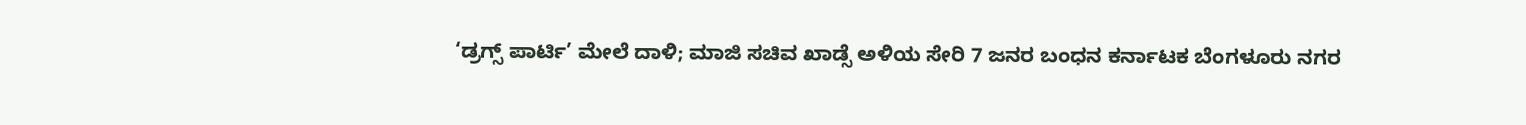‘ಡ್ರಗ್ಸ್ ಪಾರ್ಟಿ’ ಮೇಲೆ ದಾಳಿ; ಮಾಜಿ ಸಚಿವ ಖಾಡ್ಸೆ ಅಳಿಯ ಸೇರಿ 7 ಜನರ ಬಂಧನ ಕರ್ನಾಟಕ ಬೆಂಗಳೂರು ನಗರ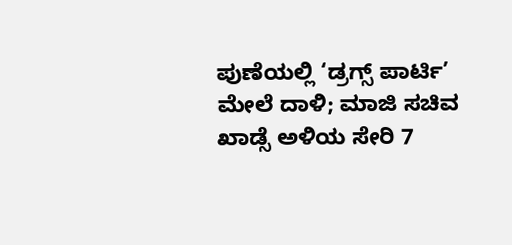ಪುಣೆಯಲ್ಲಿ ‘ಡ್ರಗ್ಸ್ ಪಾರ್ಟಿ’ ಮೇಲೆ ದಾಳಿ; ಮಾಜಿ ಸಚಿವ ಖಾಡ್ಸೆ ಅಳಿಯ ಸೇರಿ 7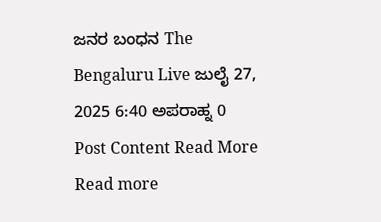ಜನರ ಬಂಧನ The Bengaluru Live ಜುಲೈ 27, 2025 6:40 ಅಪರಾಹ್ನ 0 Post Content Read More Read more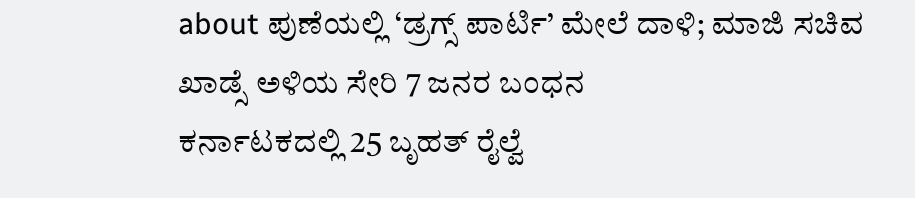about ಪುಣೆಯಲ್ಲಿ ‘ಡ್ರಗ್ಸ್ ಪಾರ್ಟಿ’ ಮೇಲೆ ದಾಳಿ; ಮಾಜಿ ಸಚಿವ ಖಾಡ್ಸೆ ಅಳಿಯ ಸೇರಿ 7 ಜನರ ಬಂಧನ
ಕರ್ನಾಟಕದಲ್ಲಿ 25 ಬೃಹತ್ ರೈಲ್ವೆ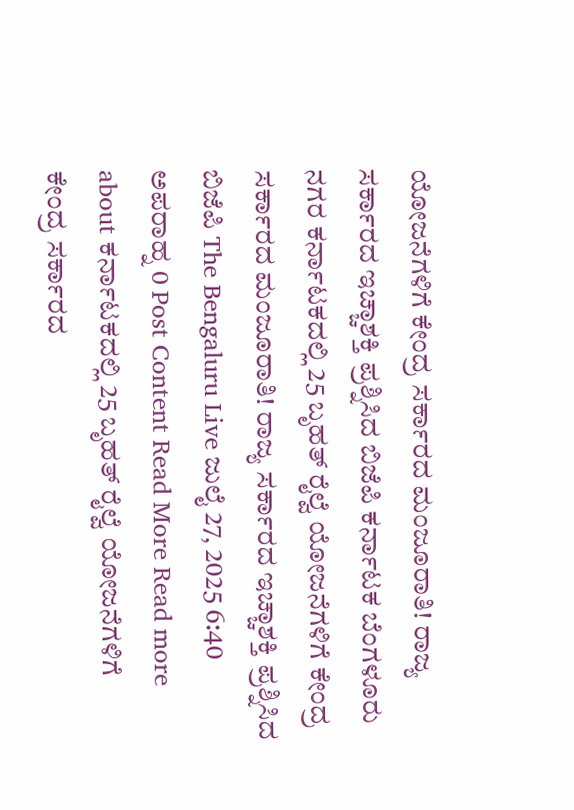ಯೋಜನೆಗಳಿಗೆ ಕೇಂದ್ರ ಸರ್ಕಾರದ ಮಂಜೂರಾತಿ! ರಾಜ್ಯ ಸರ್ಕಾರದ ಇಚ್ಚಾಶಕ್ತಿ ಪ್ರಶ್ನಿಸಿದ ಬಿಜೆಪಿ ಕರ್ನಾಟಕ ಬೆಂಗಳೂರು ನಗರ ಕರ್ನಾಟಕದಲ್ಲಿ 25 ಬೃಹತ್ ರೈಲ್ವೆ ಯೋಜನೆಗಳಿಗೆ ಕೇಂದ್ರ ಸರ್ಕಾರದ ಮಂಜೂರಾತಿ! ರಾಜ್ಯ ಸರ್ಕಾರದ ಇಚ್ಚಾಶಕ್ತಿ ಪ್ರಶ್ನಿಸಿದ ಬಿಜೆಪಿ The Bengaluru Live ಜುಲೈ 27, 2025 6:40 ಅಪರಾಹ್ನ 0 Post Content Read More Read more about ಕರ್ನಾಟಕದಲ್ಲಿ 25 ಬೃಹತ್ ರೈಲ್ವೆ ಯೋಜನೆಗಳಿಗೆ ಕೇಂದ್ರ ಸರ್ಕಾರದ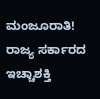ಮಂಜೂರಾತಿ! ರಾಜ್ಯ ಸರ್ಕಾರದ ಇಚ್ಚಾಶಕ್ತಿ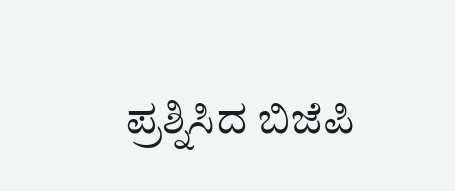ಪ್ರಶ್ನಿಸಿದ ಬಿಜೆಪಿ